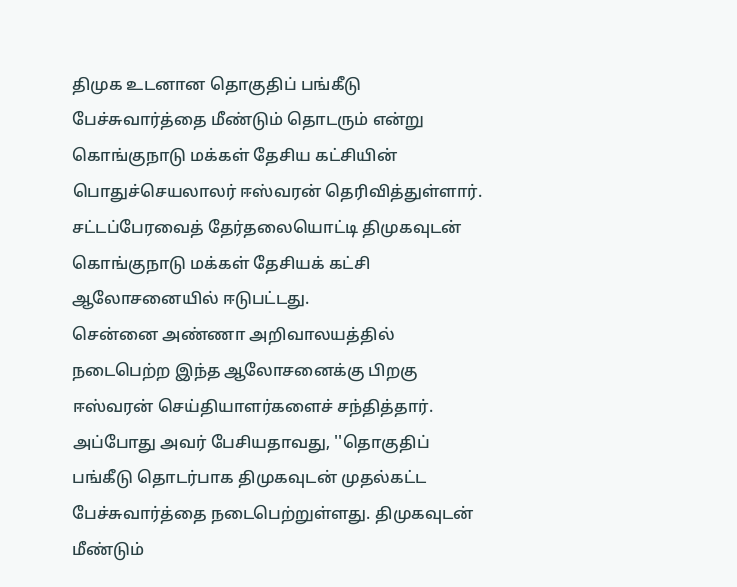திமுக உடனான தொகுதிப் பங்கீடு பேச்சுவார்த்தை மீண்டும் தொடரும் என்று கொங்குநாடு மக்கள் தேசிய கட்சியின் பொதுச்செயலாலர் ஈஸ்வரன் தெரிவித்துள்ளார்.
சட்டப்பேரவைத் தேர்தலையொட்டி திமுகவுடன் கொங்குநாடு மக்கள் தேசியக் கட்சி ஆலோசனையில் ஈடுபட்டது.
சென்னை அண்ணா அறிவாலயத்தில் நடைபெற்ற இந்த ஆலோசனைக்கு பிறகு ஈஸ்வரன் செய்தியாளர்களைச் சந்தித்தார்.
அப்போது அவர் பேசியதாவது, ''தொகுதிப் பங்கீடு தொடர்பாக திமுகவுடன் முதல்கட்ட பேச்சுவார்த்தை நடைபெற்றுள்ளது. திமுகவுடன் மீண்டும்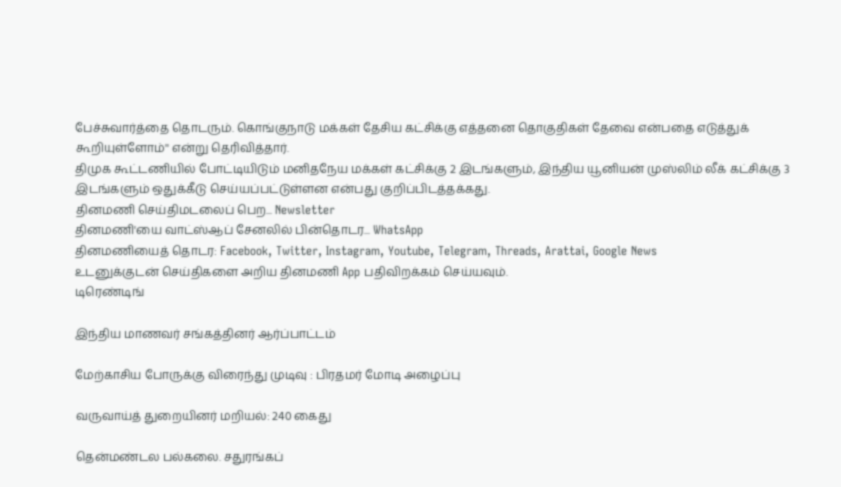பேச்சுவார்த்தை தொடரும். கொங்குநாடு மக்கள் தேசிய கட்சிக்கு எத்தனை தொகுதிகள் தேவை என்பதை எடுத்துக் கூறியுள்ளோம்'' என்று தெரிவித்தார்.
திமுக கூட்டணியில் போட்டியிடும் மனிதநேய மக்கள் கட்சிக்கு 2 இடங்களும், இந்திய யூனியன் முஸ்லிம் லீக் கட்சிக்கு 3 இடங்களும் ஒதுக்கீடு செய்யப்பட்டுள்ளன என்பது குறிப்பிடத்தக்கது.
தினமணி செய்திமடலைப் பெற... Newsletter
தினமணி'யை வாட்ஸ்ஆப் சேனலில் பின்தொடர... WhatsApp
தினமணியைத் தொடர: Facebook, Twitter, Instagram, Youtube, Telegram, Threads, Arattai, Google News
உடனுக்குடன் செய்திகளை அறிய தினமணி App பதிவிறக்கம் செய்யவும்.
டிரெண்டிங்

இந்திய மாணவர் சங்கத்தினர் ஆர்ப்பாட்டம்

மேற்காசிய போருக்கு விரைந்து முடிவு : பிரதமர் மோடி அழைப்பு

வருவாய்த் துறையினர் மறியல்: 240 கைது

தென்மண்டல பல்கலை. சதுரங்கப்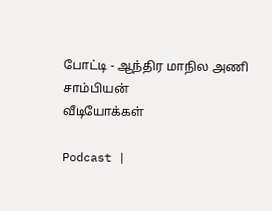போட்டி - ஆந்திர மாநில அணி சாம்பியன்
வீடியோக்கள்

Podcast |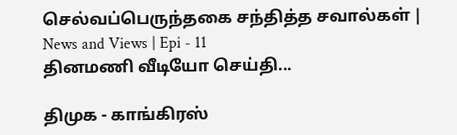செல்வப்பெருந்தகை சந்தித்த சவால்கள் | News and Views | Epi - 11
தினமணி வீடியோ செய்தி...

திமுக - காங்கிரஸ்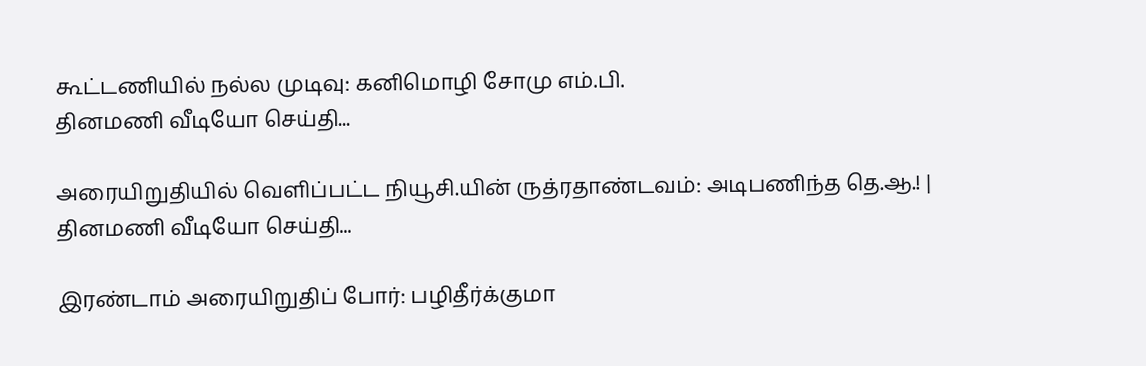கூட்டணியில் நல்ல முடிவு: கனிமொழி சோமு எம்.பி.
தினமணி வீடியோ செய்தி...

அரையிறுதியில் வெளிப்பட்ட நியூசி.யின் ருத்ரதாண்டவம்: அடிபணிந்த தெ.ஆ.! |
தினமணி வீடியோ செய்தி...

இரண்டாம் அரையிறுதிப் போர்: பழிதீர்க்குமா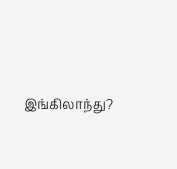இங்கிலாந்து?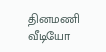தினமணி வீடியோ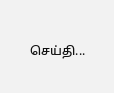செய்தி...